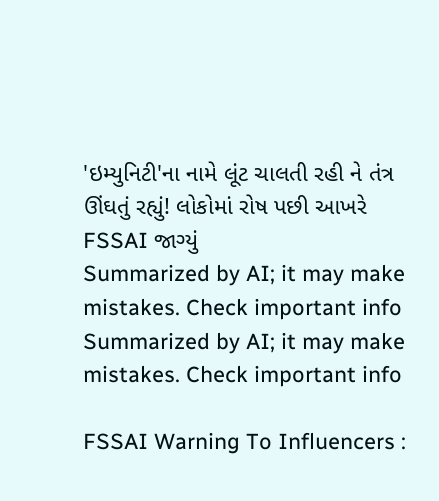'ઇમ્યુનિટી'ના નામે લૂંટ ચાલતી રહી ને તંત્ર ઊંઘતું રહ્યું! લોકોમાં રોષ પછી આખરે FSSAI જાગ્યું
Summarized by AI; it may make mistakes. Check important info
Summarized by AI; it may make mistakes. Check important info

FSSAI Warning To Influencers :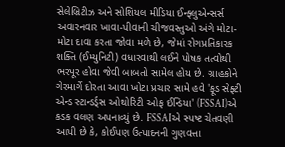સેલેબ્રિટીઝ અને સોશિયલ મીડિયા ઈન્ફ્લુએન્સર્સ અવારનવાર ખાવા-પીવાની ચીજવસ્તુઓ અંગે મોટા-મોટા દાવા કરતા જોવા મળે છે, જેમાં રોગપ્રતિકારક શક્તિ (ઈમ્યુનિટી) વધારવાથી લઈને પોષક તત્વોથી ભરપૂર હોવા જેવી બાબતો સામેલ હોય છે. ગ્રાહકોને ગેરમાર્ગે દોરતા આવા ખોટા પ્રચાર સામે હવે 'ફૂડ સેફ્ટી એન્ડ સ્ટાન્ડર્ડ્સ ઓથોરિટી ઓફ ઈન્ડિયા' (FSSAI)એ કડક વલણ અપનાવ્યું છે. FSSAIએ સ્પષ્ટ ચેતવણી આપી છે કે, કોઈપણ ઉત્પાદનની ગુણવત્તા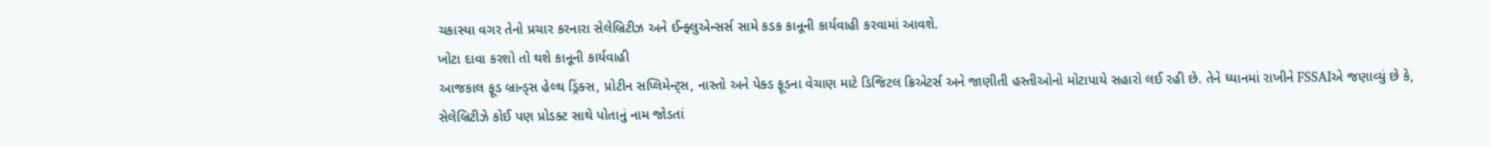ચકાસ્યા વગર તેનો પ્રચાર કરનારા સેલેબ્રિટીઝ અને ઈન્ફ્લુએન્સર્સ સામે કડક કાનૂની કાર્યવાહી કરવામાં આવશે.
ખોટા દાવા કરશો તો થશે કાનૂની કાર્યવાહી
આજકાલ ફૂડ બ્રાન્ડ્સ હેલ્થ ડ્રિંક્સ, પ્રોટીન સપ્લિમેન્ટ્સ, નાસ્તો અને પેક્ડ ફૂડના વેચાણ માટે ડિજિટલ ક્રિએટર્સ અને જાણીતી હસ્તીઓનો મોટાપાયે સહારો લઈ રહી છે. તેને ધ્યાનમાં રાખીને FSSAIએ જણાવ્યું છે કે, સેલેબ્રિટીઝે કોઈ પણ પ્રોડક્ટ સાથે પોતાનું નામ જોડતાં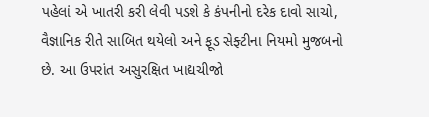પહેલાં એ ખાતરી કરી લેવી પડશે કે કંપનીનો દરેક દાવો સાચો, વૈજ્ઞાનિક રીતે સાબિત થયેલો અને ફૂડ સેફ્ટીના નિયમો મુજબનો છે. આ ઉપરાંત અસુરક્ષિત ખાદ્યચીજો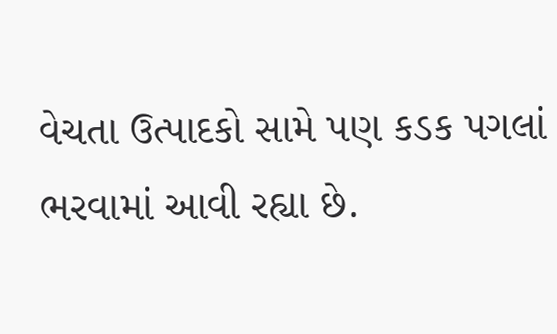વેચતા ઉત્પાદકો સામે પણ કડક પગલાં ભરવામાં આવી રહ્યા છે.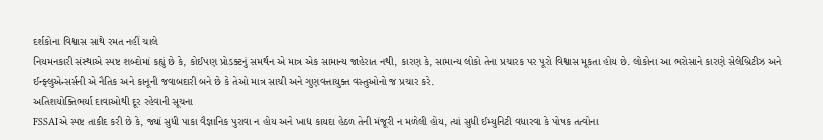દર્શકોના વિશ્વાસ સાથે રમત નહીં ચાલે
નિયમનકારી સંસ્થાએ સ્પષ્ટ શબ્દોમાં કહ્યું છે કે, કોઈપણ પ્રોડક્ટનું સમર્થન એ માત્ર એક સામાન્ય જાહેરાત નથી, કારણ કે, સામાન્ય લોકો તેના પ્રચારક પર પૂરો વિશ્વાસ મૂકતા હોય છે. લોકોના આ ભરોસાને કારણે સેલેબ્રિટીઝ અને ઈન્ફ્લુએન્સર્સની એ નૈતિક અને કાનૂની જવાબદારી બને છે કે તેઓ માત્ર સાચી અને ગુણવત્તાયુક્ત વસ્તુઓનો જ પ્રચાર કરે.
અતિશયોક્તિભર્યા દાવાઓથી દૂર રહેવાની સૂચના
FSSAIએ સ્પષ્ટ તાકીદ કરી છે કે, જ્યાં સુધી પાકા વૈજ્ઞાનિક પુરાવા ન હોય અને ખાદ્ય કાયદા હેઠળ તેની મંજૂરી ન મળેલી હોય, ત્યાં સુધી ઈમ્યુનિટી વધારવા કે પોષક તત્વોના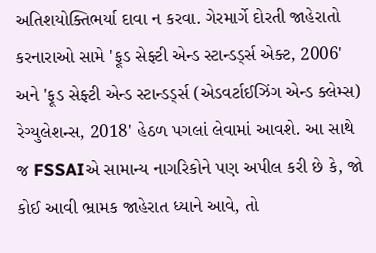અતિશયોક્તિભર્યા દાવા ન કરવા. ગેરમાર્ગે દોરતી જાહેરાતો કરનારાઓ સામે 'ફૂડ સેફ્ટી એન્ડ સ્ટાન્ડર્ડ્સ એક્ટ, 2006' અને 'ફૂડ સેફ્ટી એન્ડ સ્ટાન્ડર્ડ્સ (એડવર્ટાઈઝિંગ એન્ડ ક્લેમ્સ) રેગ્યુલેશન્સ, 2018' હેઠળ પગલાં લેવામાં આવશે. આ સાથે જ FSSAIએ સામાન્ય નાગરિકોને પણ અપીલ કરી છે કે, જો કોઈ આવી ભ્રામક જાહેરાત ધ્યાને આવે, તો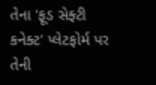તેના 'ફૂડ સેફ્ટી કનેક્ટ' પ્લેટફોર્મ પર તેની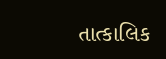તાત્કાલિક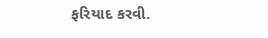ફરિયાદ કરવી.